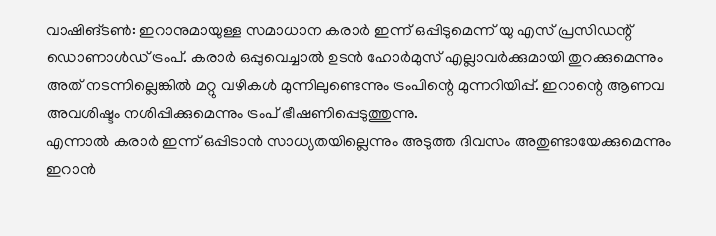വാഷിങ്ടൺ: ഇറാനുമായുള്ള സമാധാന കരാർ ഇന്ന് ഒപ്പിടുമെന്ന് യു എസ് പ്രസിഡന്റ് ഡൊണാൾഡ് ട്രംപ്. കരാർ ഒപ്പുവെച്ചാൽ ഉടൻ ഹോർമുസ് എല്ലാവർക്കുമായി തുറക്കുമെന്നും അത് നടന്നില്ലെങ്കിൽ മറ്റു വഴികൾ മുന്നിലുണ്ടെന്നും ട്രംപിന്റെ മുന്നറിയിപ്പ്. ഇറാന്റെ ആണവ അവശിഷ്ടം നശിപ്പിക്കുമെന്നും ട്രംപ് ഭീഷണിപ്പെടുത്തുന്നു.
എന്നാൽ കരാർ ഇന്ന് ഒപ്പിടാൻ സാധ്യതയില്ലെന്നും അടുത്ത ദിവസം അതുണ്ടായേക്കുമെന്നും ഇറാൻ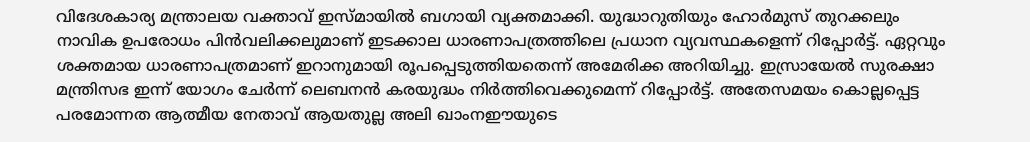വിദേശകാര്യ മന്ത്രാലയ വക്താവ് ഇസ്മായിൽ ബഗായി വ്യക്തമാക്കി. യുദ്ധാറുതിയും ഹോർമുസ് തുറക്കലും നാവിക ഉപരോധം പിൻവലിക്കലുമാണ് ഇടക്കാല ധാരണാപത്രത്തിലെ പ്രധാന വ്യവസ്ഥകളെന്ന് റിപ്പോർട്ട്. ഏറ്റവും ശക്തമായ ധാരണാപത്രമാണ് ഇറാനുമായി രൂപപ്പെടുത്തിയതെന്ന് അമേരിക്ക അറിയിച്ചു. ഇസ്രായേൽ സുരക്ഷാ മന്ത്രിസഭ ഇന്ന് യോഗം ചേർന്ന് ലെബനൻ കരയുദ്ധം നിർത്തിവെക്കുമെന്ന് റിപ്പോർട്ട്. അതേസമയം കൊല്ലപ്പെട്ട പരമോന്നത ആത്മീയ നേതാവ് ആയതുല്ല അലി ഖാംനഈയുടെ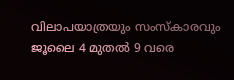വിലാപയാത്രയും സംസ്കാരവും ജൂലൈ 4 മുതൽ 9 വരെ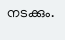നടക്കും.